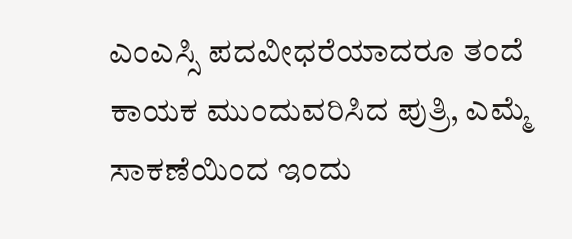ಎಂಎಸ್ಸಿ ಪದವೀಧರೆಯಾದರೂ ತಂದೆ ಕಾಯಕ ಮುಂದುವರಿಸಿದ ಪುತ್ರಿ, ಎಮ್ಮೆ ಸಾಕಣೆಯಿಂದ ಇಂದು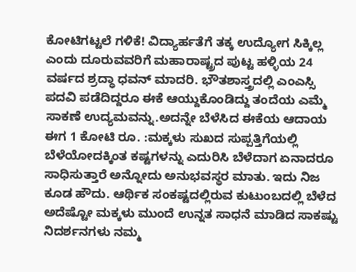ಕೋಟಿಗಟ್ಟಲೆ ಗಳಿಕೆ! ವಿದ್ಯಾರ್ಹತೆಗೆ ತಕ್ಕ ಉದ್ಯೋಗ ಸಿಕ್ಕಿಲ್ಲ ಎಂದು ದೂರುವವರಿಗೆ ಮಹಾರಾಷ್ಟ್ರದ ಪುಟ್ಟ ಹಳ್ಳಿಯ 24 ವರ್ಷದ ಶ್ರದ್ಧಾ ಧವನ್ ಮಾದರಿ. ಭೌತಶಾಸ್ತ್ರದಲ್ಲಿ ಎಂಎಸ್ಸಿ ಪದವಿ ಪಡೆದಿದ್ದರೂ ಈಕೆ ಆಯ್ದುಕೊಂಡಿದ್ದು ತಂದೆಯ ಎಮ್ಮೆ ಸಾಕಣೆ ಉದ್ಯಮವನ್ನು.ಅದನ್ನೇ ಬೆಳೆಸಿದ ಈಕೆಯ ಆದಾಯ ಈಗ 1 ಕೋಟಿ ರೂ. :ಮಕ್ಕಳು ಸುಖದ ಸುಪ್ಪತ್ತಿಗೆಯಲ್ಲಿ ಬೆಳೆಯೋದಕ್ಕಿಂತ ಕಷ್ಟಗಳನ್ನು ಎದುರಿಸಿ ಬೆಳೆದಾಗ ಏನಾದರೂ ಸಾಧಿಸುತ್ತಾರೆ ಅನ್ನೋದು ಅನುಭವಸ್ಥರ ಮಾತು. ಇದು ನಿಜ ಕೂಡ ಹೌದು. ಆರ್ಥಿಕ ಸಂಕಷ್ಟದಲ್ಲಿರುವ ಕುಟುಂಬದಲ್ಲಿ ಬೆಳೆದ ಅದೆಷ್ಟೋ ಮಕ್ಕಳು ಮುಂದೆ ಉನ್ನತ ಸಾಧನೆ ಮಾಡಿದ ಸಾಕಷ್ಟು ನಿದರ್ಶನಗಳು ನಮ್ಮ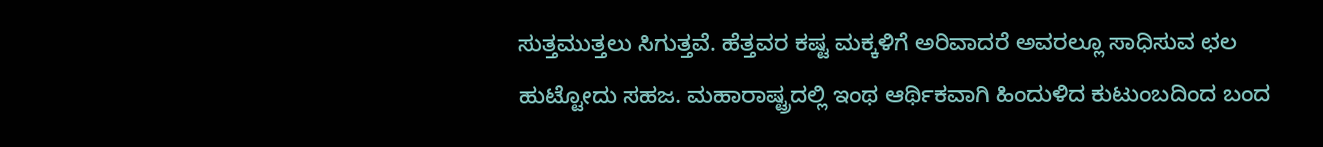ಸುತ್ತಮುತ್ತಲು ಸಿಗುತ್ತವೆ. ಹೆತ್ತವರ ಕಷ್ಟ ಮಕ್ಕಳಿಗೆ ಅರಿವಾದರೆ ಅವರಲ್ಲೂ ಸಾಧಿಸುವ ಛಲ ಹುಟ್ಟೋದು ಸಹಜ. ಮಹಾರಾಷ್ಟ್ರದಲ್ಲಿ ಇಂಥ ಆರ್ಥಿಕವಾಗಿ ಹಿಂದುಳಿದ ಕುಟುಂಬದಿಂದ ಬಂದ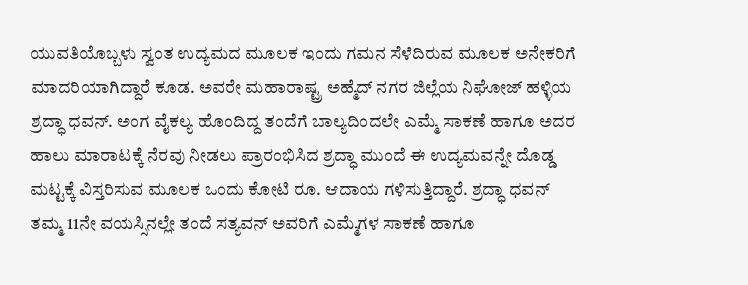ಯುವತಿಯೊಬ್ಬಳು ಸ್ವಂತ ಉದ್ಯಮದ ಮೂಲಕ ಇಂದು ಗಮನ ಸೆಳೆದಿರುವ ಮೂಲಕ ಅನೇಕರಿಗೆ ಮಾದರಿಯಾಗಿದ್ದಾರೆ ಕೂಡ. ಅವರೇ ಮಹಾರಾಷ್ಟ್ರ ಅಹ್ಮೆದ್ ನಗರ ಜಿಲ್ಲೆಯ ನಿಘೋಜ್ ಹಳ್ಳಿಯ ಶ್ರದ್ಧಾ ಧವನ್. ಅಂಗ ವೈಕಲ್ಯ ಹೊಂದಿದ್ದ ತಂದೆಗೆ ಬಾಲ್ಯದಿಂದಲೇ ಎಮ್ಮೆ ಸಾಕಣೆ ಹಾಗೂ ಅದರ ಹಾಲು ಮಾರಾಟಕ್ಕೆ ನೆರವು ನೀಡಲು ಪ್ರಾರಂಭಿಸಿದ ಶ್ರದ್ಧಾ ಮುಂದೆ ಈ ಉದ್ಯಮವನ್ನೇ ದೊಡ್ಡ ಮಟ್ಟಕ್ಕೆ ವಿಸ್ತರಿಸುವ ಮೂಲಕ ಒಂದು ಕೋಟಿ ರೂ. ಆದಾಯ ಗಳಿಸುತ್ತಿದ್ದಾರೆ. ಶ್ರದ್ಧಾ ಧವನ್ ತಮ್ಮ 11ನೇ ವಯಸ್ಸಿನಲ್ಲೇ ತಂದೆ ಸತ್ಯವನ್ ಅವರಿಗೆ ಎಮ್ಮೆಗಳ ಸಾಕಣೆ ಹಾಗೂ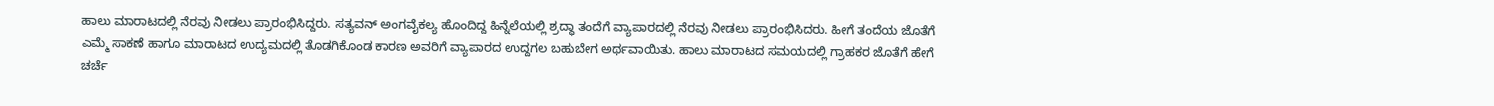ಹಾಲು ಮಾರಾಟದಲ್ಲಿ ನೆರವು ನೀಡಲು ಪ್ರಾರಂಭಿಸಿದ್ದರು. ಸತ್ಯವನ್ ಅಂಗವೈಕಲ್ಯ ಹೊಂದಿದ್ದ ಹಿನ್ನೆಲೆಯಲ್ಲಿ ಶ್ರದ್ಧಾ ತಂದೆಗೆ ವ್ಯಾಪಾರದಲ್ಲಿ ನೆರವು ನೀಡಲು ಪ್ರಾರಂಭಿಸಿದರು. ಹೀಗೆ ತಂದೆಯ ಜೊತೆಗೆ ಎಮ್ಮೆ ಸಾಕಣೆ ಹಾಗೂ ಮಾರಾಟದ ಉದ್ಯಮದಲ್ಲಿ ತೊಡಗಿಕೊಂಡ ಕಾರಣ ಅವರಿಗೆ ವ್ಯಾಪಾರದ ಉದ್ದಗಲ ಬಹುಬೇಗ ಅರ್ಥವಾಯಿತು. ಹಾಲು ಮಾರಾಟದ ಸಮಯದಲ್ಲಿ ಗ್ರಾಹಕರ ಜೊತೆಗೆ ಹೇಗೆ ಚರ್ಚೆ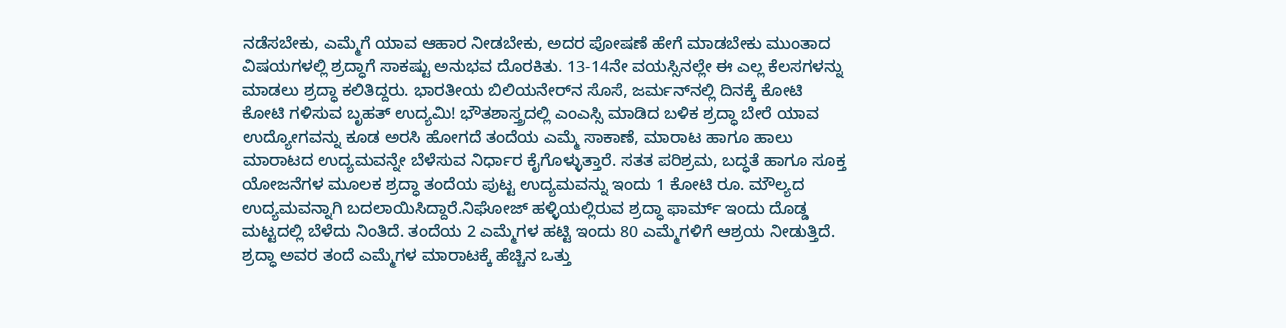ನಡೆಸಬೇಕು, ಎಮ್ಮೆಗೆ ಯಾವ ಆಹಾರ ನೀಡಬೇಕು, ಅದರ ಪೋಷಣೆ ಹೇಗೆ ಮಾಡಬೇಕು ಮುಂತಾದ ವಿಷಯಗಳಲ್ಲಿ ಶ್ರದ್ಧಾಗೆ ಸಾಕಷ್ಟು ಅನುಭವ ದೊರಕಿತು. 13-14ನೇ ವಯಸ್ಸಿನಲ್ಲೇ ಈ ಎಲ್ಲ ಕೆಲಸಗಳನ್ನು ಮಾಡಲು ಶ್ರದ್ಧಾ ಕಲಿತಿದ್ದರು. ಭಾರತೀಯ ಬಿಲಿಯನೇರ್‌ನ ಸೊಸೆ, ಜರ್ಮನ್‌ನಲ್ಲಿ ದಿನಕ್ಕೆ ಕೋಟಿ ಕೋಟಿ ಗಳಿಸುವ ಬೃಹತ್ ಉದ್ಯಮಿ! ಭೌತಶಾಸ್ತ್ರದಲ್ಲಿ ಎಂಎಸ್ಸಿ ಮಾಡಿದ ಬಳಿಕ ಶ್ರದ್ಧಾ ಬೇರೆ ಯಾವ ಉದ್ಯೋಗವನ್ನು ಕೂಡ ಅರಸಿ ಹೋಗದೆ ತಂದೆಯ ಎಮ್ಮೆ ಸಾಕಾಣೆ, ಮಾರಾಟ ಹಾಗೂ ಹಾಲು ಮಾರಾಟದ ಉದ್ಯಮವನ್ನೇ ಬೆಳೆಸುವ ನಿರ್ಧಾರ ಕೈಗೊಳ್ಳುತ್ತಾರೆ. ಸತತ ಪರಿಶ್ರಮ, ಬದ್ಧತೆ ಹಾಗೂ ಸೂಕ್ತ ಯೋಜನೆಗಳ ಮೂಲಕ ಶ್ರದ್ಧಾ ತಂದೆಯ ಪುಟ್ಟ ಉದ್ಯಮವನ್ನು ಇಂದು 1 ಕೋಟಿ ರೂ. ಮೌಲ್ಯದ ಉದ್ಯಮವನ್ನಾಗಿ ಬದಲಾಯಿಸಿದ್ದಾರೆ.ನಿಘೋಜ್ ಹಳ್ಳಿಯಲ್ಲಿರುವ ಶ್ರದ್ಧಾ ಫಾರ್ಮ್ ಇಂದು ದೊಡ್ಡ ಮಟ್ಟದಲ್ಲಿ ಬೆಳೆದು ನಿಂತಿದೆ. ತಂದೆಯ 2 ಎಮ್ಮೆಗಳ ಹಟ್ಟಿ ಇಂದು 80 ಎಮ್ಮೆಗಳಿಗೆ ಆಶ್ರಯ ನೀಡುತ್ತಿದೆ. ಶ್ರದ್ಧಾ ಅವರ ತಂದೆ ಎಮ್ಮೆಗಳ ಮಾರಾಟಕ್ಕೆ ಹೆಚ್ಚಿನ ಒತ್ತು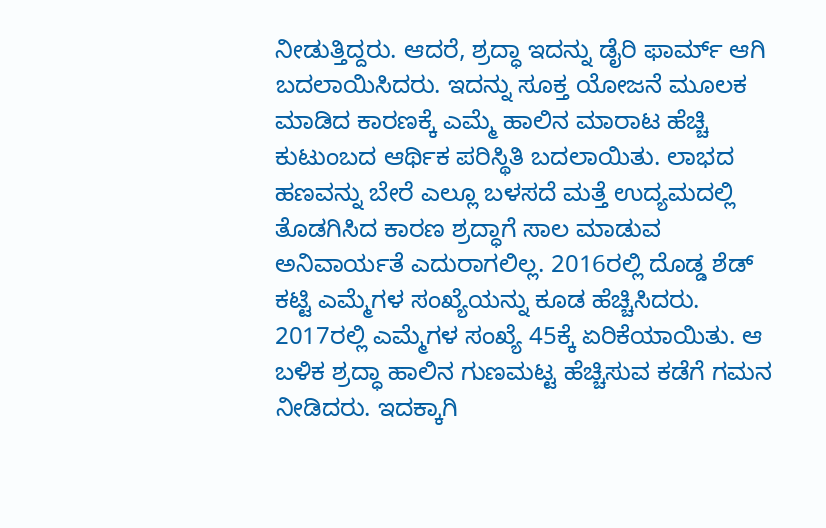ನೀಡುತ್ತಿದ್ದರು. ಆದರೆ, ಶ್ರದ್ಧಾ ಇದನ್ನು ಡೈರಿ ಫಾರ್ಮ್ ಆಗಿ ಬದಲಾಯಿಸಿದರು. ಇದನ್ನು ಸೂಕ್ತ ಯೋಜನೆ ಮೂಲಕ ಮಾಡಿದ ಕಾರಣಕ್ಕೆ ಎಮ್ಮೆ ಹಾಲಿನ ಮಾರಾಟ ಹೆಚ್ಚಿ ಕುಟುಂಬದ ಆರ್ಥಿಕ ಪರಿಸ್ಥಿತಿ ಬದಲಾಯಿತು. ಲಾಭದ ಹಣವನ್ನು ಬೇರೆ ಎಲ್ಲೂ ಬಳಸದೆ ಮತ್ತೆ ಉದ್ಯಮದಲ್ಲಿ ತೊಡಗಿಸಿದ ಕಾರಣ ಶ್ರದ್ಧಾಗೆ ಸಾಲ ಮಾಡುವ ಅನಿವಾರ್ಯತೆ ಎದುರಾಗಲಿಲ್ಲ. 2016ರಲ್ಲಿ ದೊಡ್ಡ ಶೆಡ್ ಕಟ್ಟಿ ಎಮ್ಮೆಗಳ ಸಂಖ್ಯೆಯನ್ನು ಕೂಡ ಹೆಚ್ಚಿಸಿದರು. 2017ರಲ್ಲಿ ಎಮ್ಮೆಗಳ ಸಂಖ್ಯೆ 45ಕ್ಕೆ ಏರಿಕೆಯಾಯಿತು. ಆ ಬಳಿಕ ಶ್ರದ್ಧಾ ಹಾಲಿನ ಗುಣಮಟ್ಟ ಹೆಚ್ಚಿಸುವ ಕಡೆಗೆ ಗಮನ ನೀಡಿದರು. ಇದಕ್ಕಾಗಿ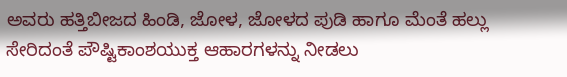ಅವರು ಹತ್ತಿಬೀಜದ ಹಿಂಡಿ, ಜೋಳ, ಜೋಳದ ಪುಡಿ ಹಾಗೂ ಮೆಂತೆ ಹಲ್ಲು ಸೇರಿದಂತೆ ಪೌಷ್ಟಿಕಾಂಶಯುಕ್ತ ಆಹಾರಗಳನ್ನು ನೀಡಲು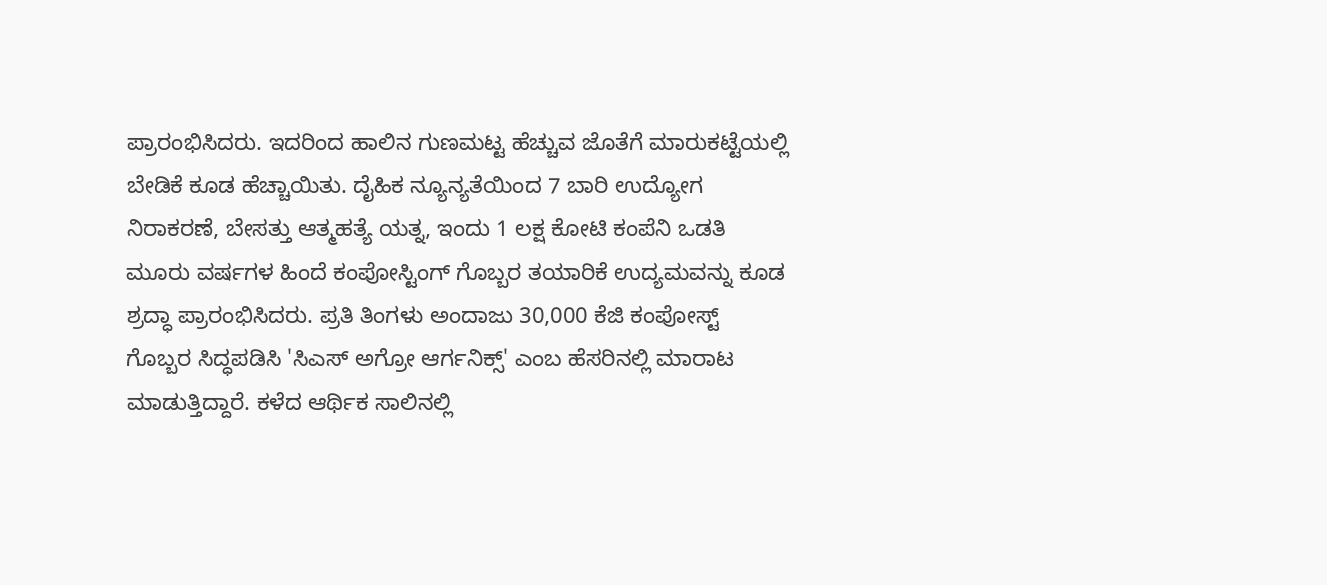ಪ್ರಾರಂಭಿಸಿದರು. ಇದರಿಂದ ಹಾಲಿನ ಗುಣಮಟ್ಟ ಹೆಚ್ಚುವ ಜೊತೆಗೆ ಮಾರುಕಟ್ಟೆಯಲ್ಲಿ ಬೇಡಿಕೆ ಕೂಡ ಹೆಚ್ಚಾಯಿತು. ದೈಹಿಕ ನ್ಯೂನ್ಯತೆಯಿಂದ 7 ಬಾರಿ ಉದ್ಯೋಗ ನಿರಾಕರಣೆ, ಬೇಸತ್ತು ಆತ್ಮಹತ್ಯೆ ಯತ್ನ, ಇಂದು 1 ಲಕ್ಷ ಕೋಟಿ ಕಂಪೆನಿ ಒಡತಿ ಮೂರು ವರ್ಷಗಳ ಹಿಂದೆ ಕಂಪೋಸ್ಟಿಂಗ್ ಗೊಬ್ಬರ ತಯಾರಿಕೆ ಉದ್ಯಮವನ್ನು ಕೂಡ ಶ್ರದ್ಧಾ ಪ್ರಾರಂಭಿಸಿದರು. ಪ್ರತಿ ತಿಂಗಳು ಅಂದಾಜು 30,000 ಕೆಜಿ ಕಂಪೋಸ್ಟ್ ಗೊಬ್ಬರ ಸಿದ್ಧಪಡಿಸಿ 'ಸಿಎಸ್ ಅಗ್ರೋ ಆರ್ಗನಿಕ್ಸ್' ಎಂಬ ಹೆಸರಿನಲ್ಲಿ ಮಾರಾಟ ಮಾಡುತ್ತಿದ್ದಾರೆ. ಕಳೆದ ಆರ್ಥಿಕ ಸಾಲಿನಲ್ಲಿ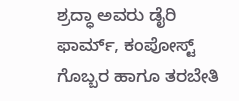ಶ್ರದ್ಧಾ ಅವರು ಡೈರಿ ಫಾರ್ಮ್, ಕಂಪೋಸ್ಟ್ ಗೊಬ್ಬರ ಹಾಗೂ ತರಬೇತಿ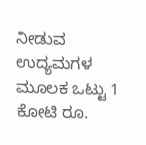ನೀಡುವ ಉದ್ಯಮಗಳ ಮೂಲಕ ಒಟ್ಟು 1 ಕೋಟಿ ರೂ.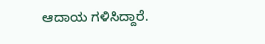ಆದಾಯ ಗಳಿಸಿದ್ದಾರೆ.